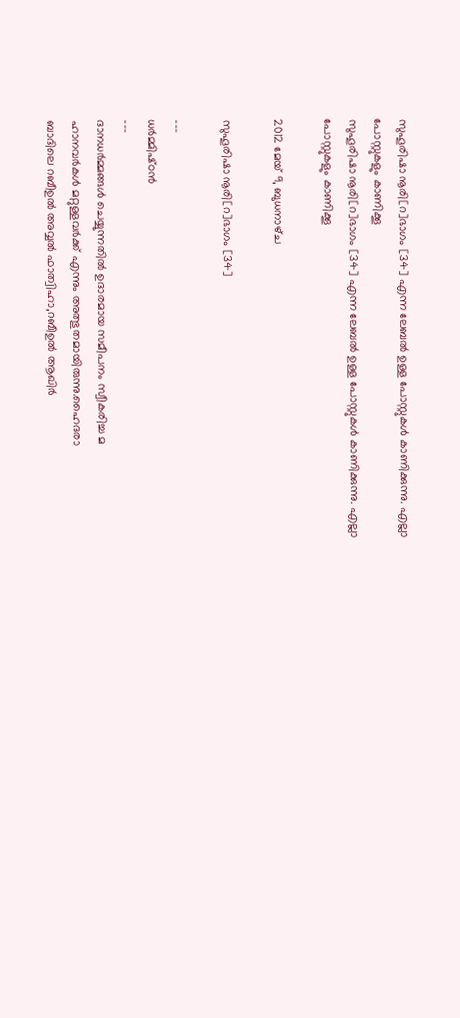സുഹൂരിഷാ നൂരി[റ]ഭാഗം [34] എന്ന ലേബല്‍ ഉള്ള പോസ്റ്റുകള്‍ കാണിക്കുന്നു. എല്ലാ പോസ്റ്റുകളും കാണിക്കൂ
സുഹൂരിഷാ നൂരി[റ]ഭാഗം [34] എന്ന ലേബല്‍ ഉള്ള പോസ്റ്റുകള്‍ കാണിക്കുന്നു. എല്ലാ പോസ്റ്റുകളും കാണിക്കൂ

2012 മേയ് 9, ബുധനാഴ്‌ച

സുഹൂരിഷാ നൂരി[റ]ഭാഗം [34]

---
ധര്‍മ്മിഷ്‌ഠന്‍
---
ദാനധര്‍മ്മങ്ങള്‍ ചെയ്യുന്നതില്‍ ഉദാരമായ സമീപനം സ്വീകരിച്ച മ
ഹാനവര്‍കള്‍ മറ്റുള്ളവര്‍ക്ക് എന്നും അത്ഭുതമായിരുന്നു.ഹൈദരാ
ബാദിലെ റബീഉല്‍ അവ്വല്‍ ഫാത്വിഹാ,റബീഉല്‍ ആഖിര്‍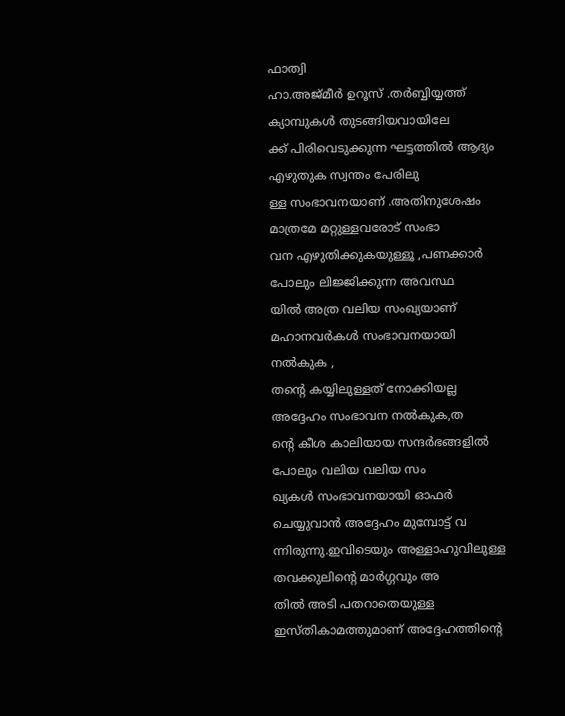ഫാത്വി
ഹാ.അജ്മീര്‍ ഉറൂസ് .തര്‍ബ്ബിയ്യത്ത് ക്യാമ്പുകള്‍ തുടങ്ങിയവായിലേ
ക്ക് പിരിവെടുക്കുന്ന ഘട്ടത്തില്‍ ആദ്യം എഴുതുക സ്വന്തം പേരിലു
ള്ള സംഭാവനയാണ് .അതിനുശേഷം മാത്രമേ മറ്റുള്ളവരോട് സംഭാ
വന എഴുതിക്കുകയുള്ളൂ ,പണക്കാര്‍ പോലും ലിജ്ജിക്കുന്ന അവസ്ഥ
യില്‍ അത്ര വലിയ സംഖ്യയാണ് മഹാനവര്‍കള്‍ സംഭാവനയായി
നല്‍കുക ,
തന്റെ കയ്യിലുള്ളത് നോക്കിയല്ല അദ്ദേഹം സംഭാവന നല്‍കുക,ത
ന്റെ കീശ കാലിയായ സന്ദര്‍ഭങ്ങളില്‍ പോലും വലിയ വലിയ സം
ഖ്യകള്‍ സംഭാവനയായി ഓഫര്‍ ചെയ്യുവാന്‍ അദ്ദേഹം മുമ്പോട്ട്‌ വ
ന്നിരുന്നു.ഇവിടെയും അള്ളാഹുവിലുള്ള തവക്കുലിന്റെ മാര്‍ഗ്ഗവും അ
തില്‍ അടി പതറാതെയുള്ള ഇസ്തികാമത്തുമാണ് അദ്ദേഹത്തിന്റെ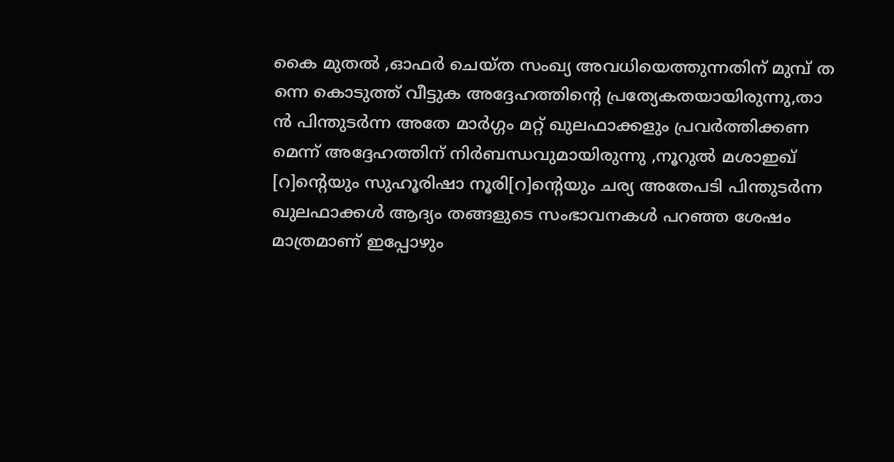കൈ മുതല്‍ ,ഓഫര്‍ ചെയ്ത സംഖ്യ അവധിയെത്തുന്നതിന് മുമ്പ്‌ ത
ന്നെ കൊടുത്ത് വീട്ടുക അദ്ദേഹത്തിന്റെ പ്രത്യേകതയായിരുന്നു,താ
ന്‍ പിന്തുടര്‍ന്ന അതേ മാര്‍ഗ്ഗം മറ്റ് ഖുലഫാക്കളും പ്രവര്‍ത്തിക്കണ
മെന്ന് അദ്ദേഹത്തിന് നിര്‍ബന്ധവുമായിരുന്നു ,നൂറുല്‍ മശാഇഖ്
[റ]ന്റെയും സുഹൂരിഷാ നൂരി[റ]ന്റെയും ചര്യ അതേപടി പിന്തുടര്‍ന്ന
ഖുലഫാക്കള്‍ ആദ്യം തങ്ങളുടെ സംഭാവനകള്‍ പറഞ്ഞ ശേഷം
മാത്രമാണ് ഇപ്പോഴും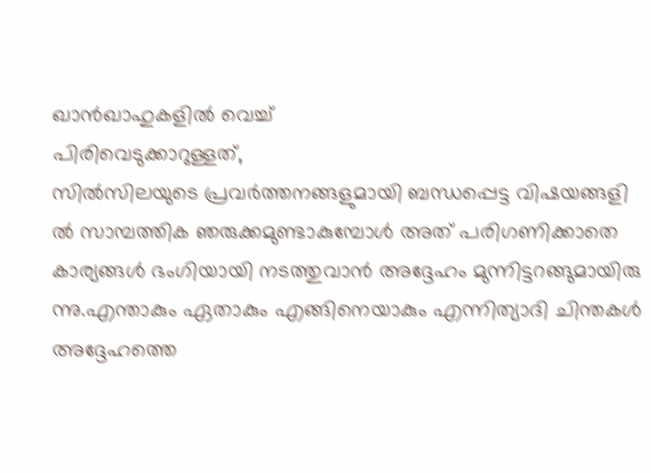ഖാന്‍ഖാഹുകളില്‍ വെച്ച്
പിരിവെടുക്കാറുള്ളത്,
സില്‍സിലയുടെ പ്രവര്‍ത്തനങ്ങളുമായി ബന്ധപ്പെട്ട വിഷയങ്ങളി
ല്‍ സാമ്പത്തിക ഞരുക്കമുണ്ടാകുമ്പോള്‍ അത് പരിഗണിക്കാതെ
കാര്യങ്ങള്‍ ഭംഗിയായി നടത്തുവാന്‍ അദ്ദേഹം മുന്നിട്ടറങ്ങുമായിരു
ന്നു.എന്താകും ഏതാകും എങ്ങിനെയാകും എന്നിത്യാദി ചിന്തകള്‍
അദ്ദേഹത്തെ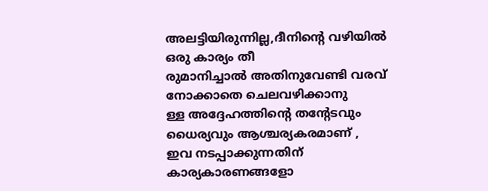അലട്ടിയിരുന്നില്ല,ദീനിന്റെ വഴിയില്‍ ഒരു കാര്യം തീ
രുമാനിച്ചാല്‍ അതിനുവേണ്ടി വരവ് നോക്കാതെ ചെലവഴിക്കാനു
ള്ള അദ്ദേഹത്തിന്റെ തന്റേടവും ധൈര്യവും ആശ്ചര്യകരമാണ് ,
ഇവ നടപ്പാക്കുന്നതിന് കാര്യകാരണങ്ങളോ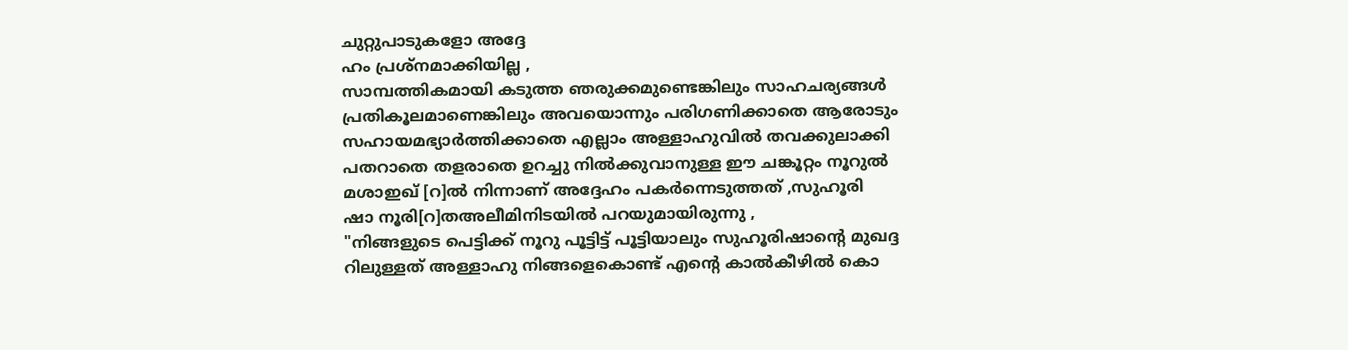ചുറ്റുപാടുകളോ അദ്ദേ
ഹം പ്രശ്നമാക്കിയില്ല ,
സാമ്പത്തികമായി കടുത്ത ഞരുക്കമുണ്ടെങ്കിലും സാഹചര്യങ്ങള്‍
പ്രതികൂലമാണെങ്കിലും അവയൊന്നും പരിഗണിക്കാതെ ആരോടും
സഹായമഭ്യാര്‍ത്തിക്കാതെ എല്ലാം അള്ളാഹുവില്‍ തവക്കുലാക്കി
പതറാതെ തളരാതെ ഉറച്ചു നില്‍ക്കുവാനുള്ള ഈ ചങ്കൂറ്റം നൂറുല്‍
മശാഇഖ് [റ]ല്‍ നിന്നാണ് അദ്ദേഹം പകര്‍ന്നെടുത്തത് ,സുഹൂരി
ഷാ നൂരി[റ]തഅലീമിനിടയില്‍ പറയുമായിരുന്നു ,
"നിങ്ങളുടെ പെട്ടിക്ക് നൂറു പൂട്ടിട്ട് പൂട്ടിയാലും സുഹൂരിഷാന്റെ മുഖദ്ദ
റിലുള്ളത് അള്ളാഹു നിങ്ങളെകൊണ്ട് എന്റെ കാല്‍കീഴില്‍ കൊ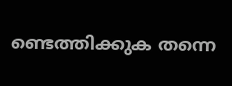ണ്ടെത്തിക്കുക തന്നെ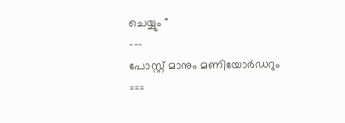ചെയ്യും "
---
പോസ്റ്റ്‌ മാനും മണിയോര്‍ഡറും
===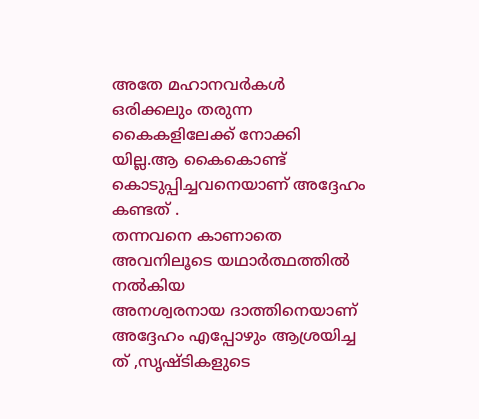അതേ മഹാനവര്‍കള്‍ ഒരിക്കലും തരുന്ന കൈകളിലേക്ക്‌ നോക്കി
യില്ല.ആ കൈകൊണ്ട് കൊടുപ്പിച്ചവനെയാണ് അദ്ദേഹം കണ്ടത് .
തന്നവനെ കാണാതെ അവനിലൂടെ യഥാര്‍ത്ഥത്തില്‍ നല്‍കിയ
അനശ്വരനായ ദാത്തിനെയാണ് അദ്ദേഹം എപ്പോഴും ആശ്രയിച്ച
ത് ,സൃഷ്ടികളുടെ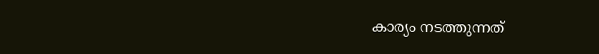കാര്യം നടത്തുന്നത്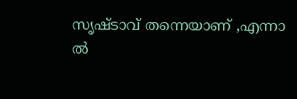സൃഷ്ടാവ്‌ തന്നെയാണ് ,എന്നാ
ല്‍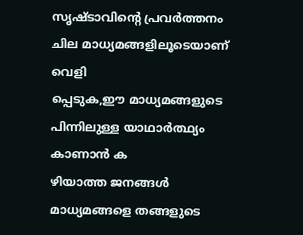സൃഷ്ടാവിന്റെ പ്രവര്‍ത്തനം ചില മാധ്യമങ്ങളിലൂടെയാണ് വെളി
പ്പെടുക,ഈ മാധ്യമങ്ങളുടെ പിന്നിലുള്ള യാഥാര്‍ത്ഥ്യം കാണാന്‍ ക
ഴിയാത്ത ജനങ്ങള്‍ മാധ്യമങ്ങളെ തങ്ങളുടെ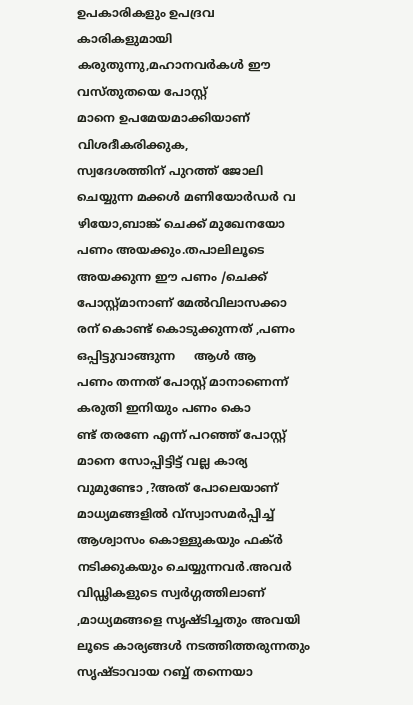ഉപകാരികളും ഉപദ്രവ
കാരികളുമായി കരുതുന്നു,മഹാനവര്‍കള്‍ ഈ വസ്തുതയെ പോസ്റ്റ്‌
മാനെ ഉപമേയമാക്കിയാണ് വിശദീകരിക്കുക,
സ്വദേശത്തിന് പുറത്ത് ജോലി ചെയ്യുന്ന മക്കള്‍ മണിയോര്‍ഡര്‍ വ
ഴിയോ,ബാങ്ക് ചെക്ക്‌ മുഖേനയോ പണം അയക്കും.തപാലിലൂടെ
അയക്കുന്ന ഈ പണം /ചെക്ക് പോസ്റ്റ്മാനാണ് മേല്‍വിലാസക്കാ
രന് കൊണ്ട് കൊടുക്കുന്നത് ,പണം ഒപ്പിട്ടുവാങ്ങുന്ന     ആള്‍ ആ
പണം തന്നത് പോസ്റ്റ്‌ മാനാണെന്ന് കരുതി ഇനിയും പണം കൊ
ണ്ട് തരണേ എന്ന് പറഞ്ഞ് പോസ്റ്റ്‌ മാനെ സോപ്പിട്ടിട്ട് വല്ല കാര്യ
വുമുണ്ടോ ,?അത് പോലെയാണ് മാധ്യമങ്ങളില്‍ വ്സ്വാസമര്‍പ്പിച്ച്
ആശ്വാസം കൊള്ളുകയും ഫക്ര്‍ നടിക്കുകയും ചെയ്യുന്നവര്‍.അവര്‍
വിഡ്ഢികളുടെ സ്വര്‍ഗ്ഗത്തിലാണ് ,മാധ്യമങ്ങളെ സൃഷ്ടിച്ചതും അവയി
ലൂടെ കാര്യങ്ങള്‍ നടത്തിത്തരുന്നതും സൃഷ്ടാവായ റബ്ബ് തന്നെയാ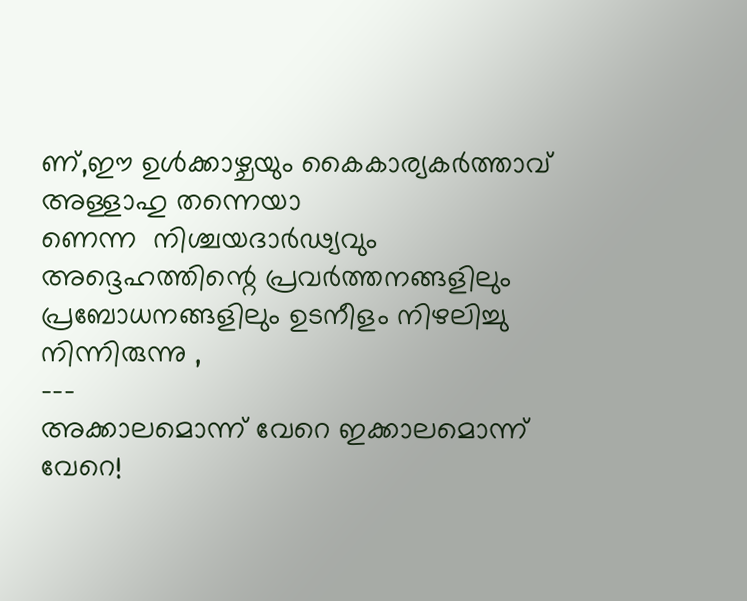ണ്‌,ഈ ഉള്‍ക്കാഴ്ചയും കൈകാര്യകര്‍ത്താവ്‌ അള്ളാഹു തന്നെയാ
ണെന്ന  നിശ്ചയദാര്‍ഢ്യവും അദ്ദെഹത്തിന്റെ പ്രവര്‍ത്തനങ്ങളിലും
പ്രബോധനങ്ങളിലും ഉടനീളം നിഴലിച്ചു നിന്നിരുന്നു ,
---
അക്കാലമൊന്ന് വേറെ ഇക്കാലമൊന്ന് വേറെ!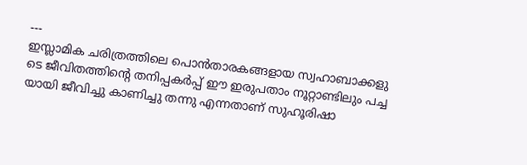---
ഇസ്ലാമിക ചരിത്രത്തിലെ പൊന്‍താരകങ്ങളായ സ്വഹാബാക്കളു
ടെ ജീവിതത്തിന്റെ തനിപ്പകര്‍പ്പ് ഈ ഇരുപതാം നൂറ്റാണ്ടിലും പച്ച
യായി ജീവിച്ചു കാണിച്ചു തന്നു എന്നതാണ് സുഹൂരിഷാ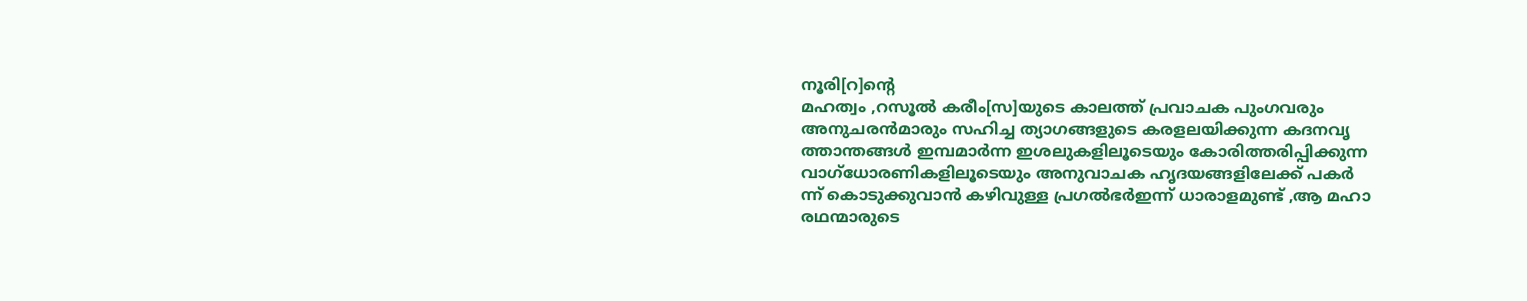നൂരി[റ]ന്റെ
മഹത്വം ,റസൂല്‍ കരീം[സ]യുടെ കാലത്ത് പ്രവാചക പുംഗവരും
അനുചരന്‍മാരും സഹിച്ച ത്യാഗങ്ങളുടെ കരളലയിക്കുന്ന കദനവൃ
ത്താന്തങ്ങള്‍ ഇമ്പമാര്‍ന്ന ഇശലുകളിലൂടെയും കോരിത്തരിപ്പിക്കുന്ന
വാഗ്ധോരണികളിലൂടെയും അനുവാചക ഹൃദയങ്ങളിലേക്ക് പകര്‍
ന്ന് കൊടുക്കുവാന്‍ കഴിവുള്ള പ്രഗല്‍ഭര്‍ഇന്ന് ധാരാളമുണ്ട് ,ആ മഹാ
രഥന്മാരുടെ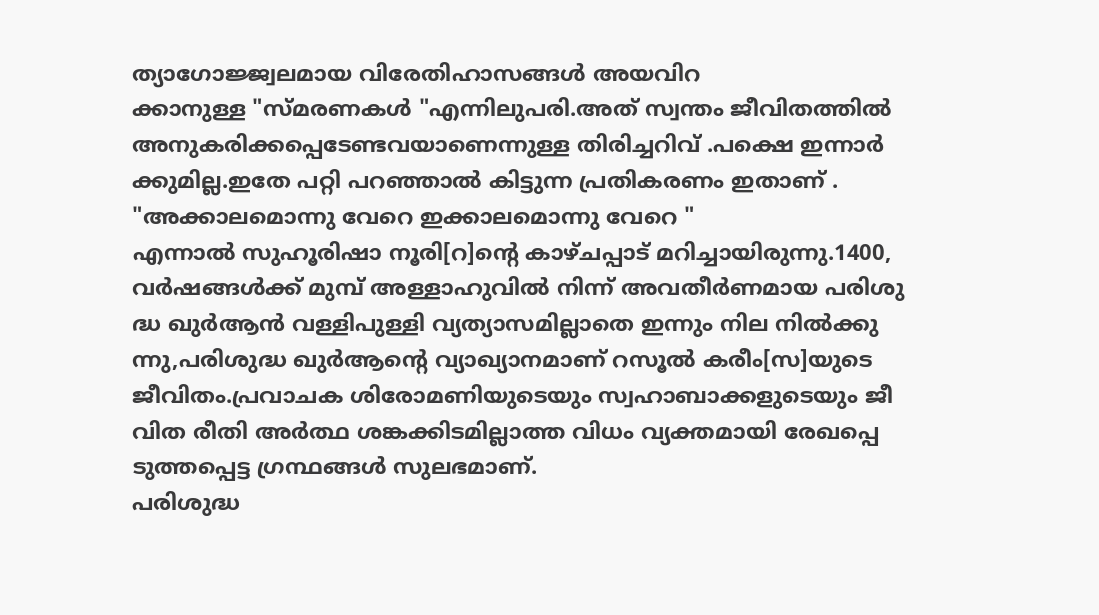ത്യാഗോജ്ജ്വലമായ വിരേതിഹാസങ്ങള്‍ അയവിറ
ക്കാനുള്ള "സ്മരണകള്‍ "എന്നിലുപരി.അത് സ്വന്തം ജീവിതത്തില്‍
അനുകരിക്കപ്പെടേണ്ടവയാണെന്നുള്ള തിരിച്ചറിവ് .പക്ഷെ ഇന്നാര്‍
ക്കുമില്ല.ഇതേ പറ്റി പറഞ്ഞാല്‍ കിട്ടുന്ന പ്രതികരണം ഇതാണ് .
"അക്കാലമൊന്നു വേറെ ഇക്കാലമൊന്നു വേറെ "
എന്നാല്‍ സുഹൂരിഷാ നൂരി[റ]ന്റെ കാഴ്ചപ്പാട് മറിച്ചായിരുന്നു.1400,
വര്‍ഷങ്ങള്‍ക്ക് മുമ്പ്‌ അള്ളാഹുവില്‍ നിന്ന് അവതീര്‍ണമായ പരിശു
ദ്ധ ഖുര്‍ആന്‍ വള്ളിപുള്ളി വ്യത്യാസമില്ലാതെ ഇന്നും നില നില്‍ക്കു
ന്നു,പരിശുദ്ധ ഖുര്‍ആന്റെ വ്യാഖ്യാനമാണ് റസൂല്‍ കരീം[സ]യുടെ
ജീവിതം.പ്രവാചക ശിരോമണിയുടെയും സ്വഹാബാക്കളുടെയും ജീ
വിത രീതി അര്‍ത്ഥ ശങ്കക്കിടമില്ലാത്ത വിധം വ്യക്തമായി രേഖപ്പെ
ടുത്തപ്പെട്ട ഗ്രന്ഥങ്ങള്‍ സുലഭമാണ്.
പരിശുദ്ധ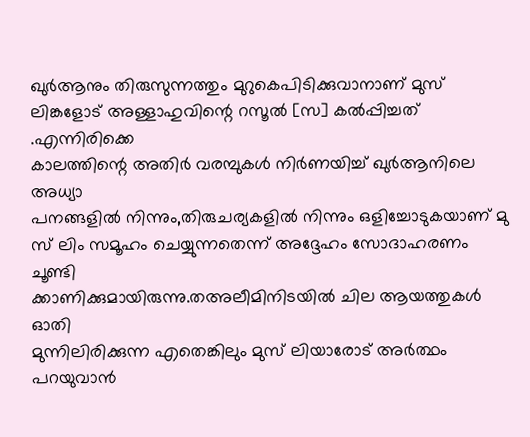ഖുര്‍ആനും തിരുസുന്നത്തും മുറുകെപിടിക്കുവാനാണ് മുസ്
ലിങ്കളോട് അള്ളാഹുവിന്റെ റസൂല്‍ [സ] കല്‍പ്പിച്ചത് .എന്നിരിക്കെ
കാലത്തിന്റെ അതിര്‍ വരമ്പുകള്‍ നിര്‍ണയിച്ച് ഖുര്‍ആനിലെ അധ്യാ
പനങ്ങളില്‍ നിന്നും,തിരുചര്യകളില്‍ നിന്നും ഒളിച്ചോടുകയാണ് മു
സ് ലിം സമൂഹം ചെയ്യുന്നതെന്ന് അദ്ദേഹം സോദാഹരണം ചൂണ്ടി
ക്കാണിക്കുമായിരുന്നു.തഅലീമിനിടയില്‍ ചില ആയത്തുകള്‍ ഓതി
മുന്നിലിരിക്കുന്ന എതെങ്കിലും മുസ് ലിയാരോട് അര്‍ത്ഥം പറയുവാന്‍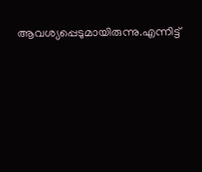ആവശ്യപ്പെടുമായിരുന്നു.എന്നിട്ട്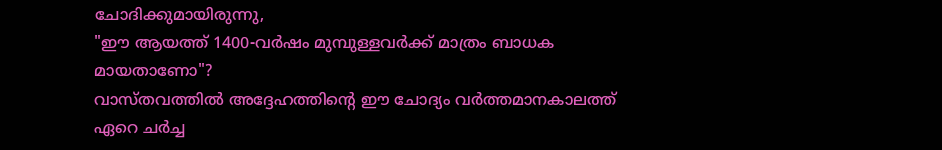ചോദിക്കുമായിരുന്നു,
"ഈ ആയത്ത് 1400-വര്‍ഷം മുമ്പുള്ളവര്‍ക്ക്‌ മാത്രം ബാധക
മായതാണോ"?
വാസ്തവത്തില്‍ അദ്ദേഹത്തിന്റെ ഈ ചോദ്യം വര്‍ത്തമാനകാലത്ത്
ഏറെ ചര്‍ച്ച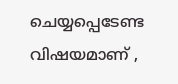ചെയ്യപ്പെടേണ്ട വിഷയമാണ് ,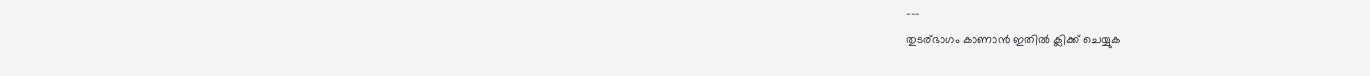---
തുടര്ഭാഗം കാണാന്‍ ഇതില്‍ ക്ലിക്ക്‌ ചെയ്യുക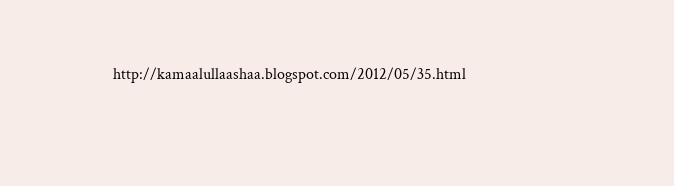http://kamaalullaashaa.blogspot.com/2012/05/35.html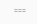===